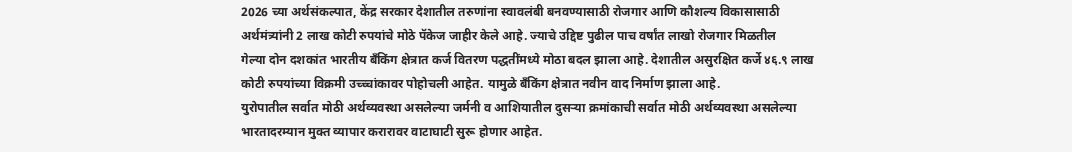2026 च्या अर्थसंकल्पात, केंद्र सरकार देशातील तरुणांना स्वावलंबी बनवण्यासाठी रोजगार आणि कौशल्य विकासासाठी अर्थमंत्र्यांनी 2 लाख कोटी रुपयांचे मोठे पॅकेज जाहीर केले आहे. ज्याचे उद्दिष्ट पुढील पाच वर्षांत लाखो रोजगार मिळतील
गेल्या दोन दशकांत भारतीय बँकिंग क्षेत्रात कर्ज वितरण पद्धतींमध्ये मोठा बदल झाला आहे. देशातील असुरक्षित कर्जे ४६.९ लाख कोटी रुपयांच्या विक्रमी उच्च्चांकावर पोहोचली आहेत. यामुळे बँकिंग क्षेत्रात नवीन वाद निर्माण झाला आहे.
युरोपातील सर्वात मोठी अर्थव्यवस्था असलेल्या जर्मनी व आशियातील दुसऱ्या क्रमांकाची सर्वात मोठी अर्थव्यवस्था असलेल्या भारतादरम्यान मुक्त व्यापार करारावर वाटाघाटी सुरू होणार आहेत.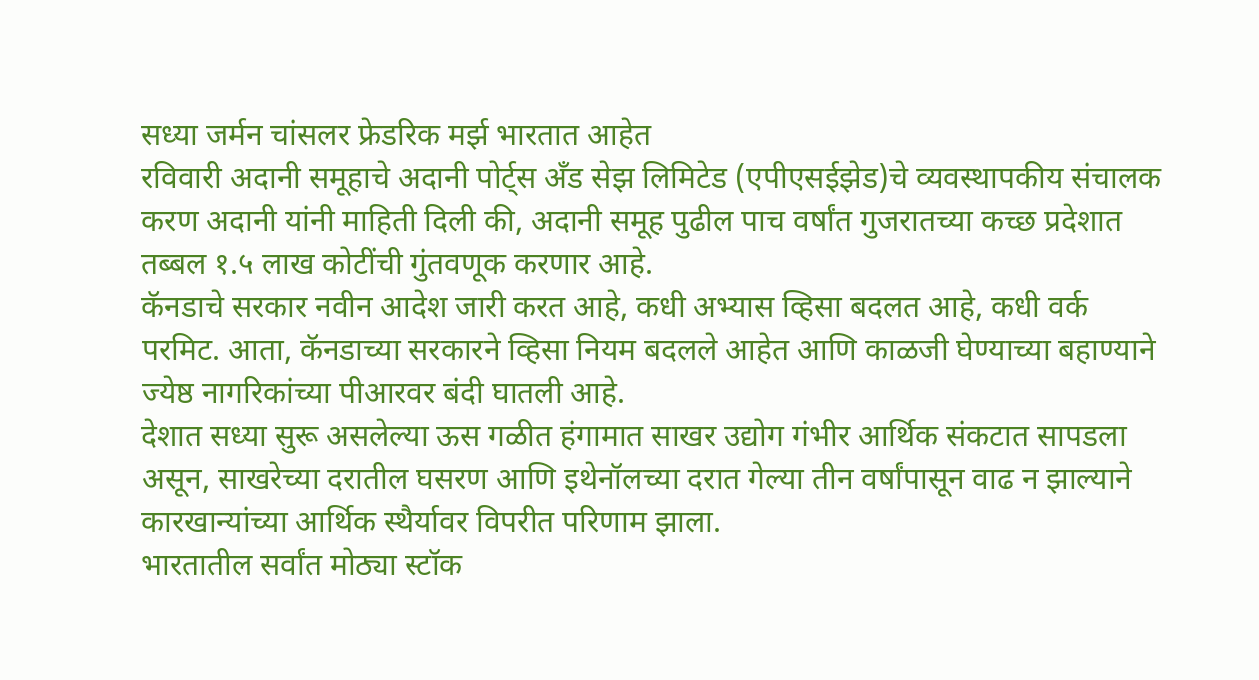सध्या जर्मन चांसलर फ्रेडरिक मर्झ भारतात आहेत
रविवारी अदानी समूहाचे अदानी पोर्ट्स अँड सेझ लिमिटेड (एपीएसईझेड)चे व्यवस्थापकीय संचालक करण अदानी यांनी माहिती दिली की, अदानी समूह पुढील पाच वर्षांत गुजरातच्या कच्छ प्रदेशात तब्बल १.५ लाख कोटींची गुंतवणूक करणार आहे.
कॅनडाचे सरकार नवीन आदेश जारी करत आहे, कधी अभ्यास व्हिसा बदलत आहे, कधी वर्क परमिट. आता, कॅनडाच्या सरकारने व्हिसा नियम बदलले आहेत आणि काळजी घेण्याच्या बहाण्याने ज्येष्ठ नागरिकांच्या पीआरवर बंदी घातली आहे.
देशात सध्या सुरू असलेल्या ऊस गळीत हंगामात साखर उद्योग गंभीर आर्थिक संकटात सापडला असून, साखरेच्या दरातील घसरण आणि इथेनॉलच्या दरात गेल्या तीन वर्षांपासून वाढ न झाल्याने कारखान्यांच्या आर्थिक स्थैर्यावर विपरीत परिणाम झाला.
भारतातील सर्वांत मोठ्या स्टॉक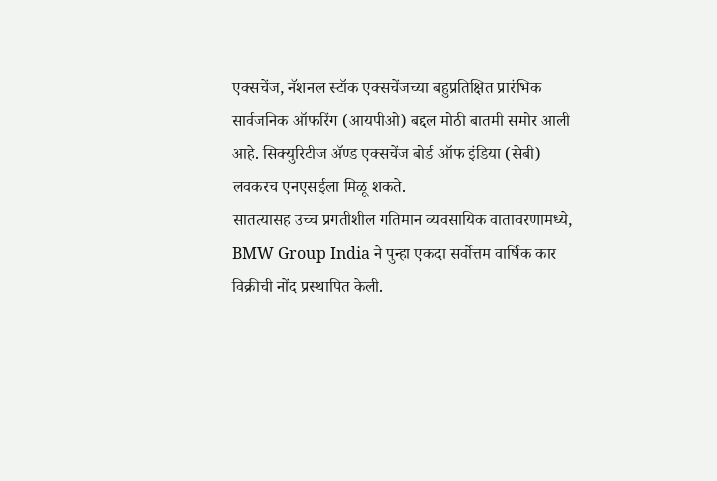एक्सचेंज, नॅशनल स्टॉक एक्सचेंजच्या बहुप्रतिक्षित प्रारंभिक सार्वजनिक ऑफरिंग (आयपीओ) बद्दल मोठी बातमी समोर आली आहे. सिक्युरिटीज ॲण्ड एक्सचेंज बोर्ड ऑफ इंडिया (सेबी) लवकरच एनएसईला मिळू शकते.
सातत्यासह उच्च प्रगतीशील गतिमान व्यवसायिक वातावरणामध्ये, BMW Group India ने पुन्हा एकदा सर्वोत्तम वार्षिक कार विक्रीची नोंद प्रस्थापित केली.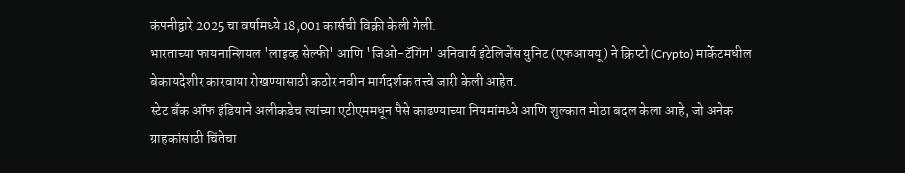कंपनीद्वारे 2025 चा वर्षामध्ये 18,001 कार्सची विक्री केली गेली.
भारताच्या फायनान्शियल 'लाइव्ह सेल्फी' आणि 'जिओ-टॅगिंग' अनिवार्य इंटेलिजेंस युनिट (एफआययू) ने क्रिप्टो (Crypto) मार्केटमधील बेकायदेशीर कारवाया रोखण्यासाठी कठोर नवीन मार्गदर्शक तत्त्वे जारी केली आहेत.
स्टेट बँक ऑफ इंडियाने अलीकडेच त्यांच्या एटीएममधून पैसे काढण्याच्या नियमांमध्ये आणि शुल्कात मोठा बदल केला आहे, जो अनेक ग्राहकांसाठी चिंतेचा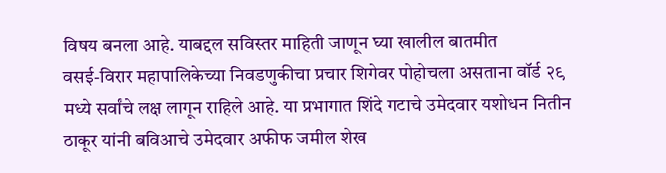विषय बनला आहे. याबद्दल सविस्तर माहिती जाणून घ्या खालील बातमीत
वसई-विरार महापालिकेच्या निवडणुकीचा प्रचार शिगेवर पोहोचला असताना वॉर्ड २९ मध्ये सर्वांचे लक्ष लागून राहिले आहे. या प्रभागात शिंदे गटाचे उमेदवार यशोधन नितीन ठाकूर यांनी बविआचे उमेदवार अफीफ जमील शेख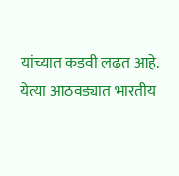यांच्यात कडवी लढत आहे.
येत्या आठवड्यात भारतीय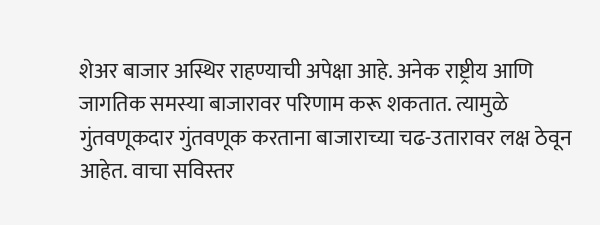शेअर बाजार अस्थिर राहण्याची अपेक्षा आहे. अनेक राष्ट्रीय आणि जागतिक समस्या बाजारावर परिणाम करू शकतात. त्यामुळे गुंतवणूकदार गुंतवणूक करताना बाजाराच्या चढ-उतारावर लक्ष ठेवून आहेत. वाचा सविस्तर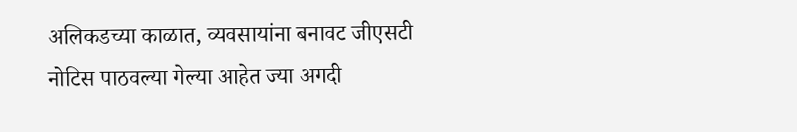अलिकडच्या काळात, व्यवसायांना बनावट जीएसटी नोटिस पाठवल्या गेल्या आहेत ज्या अगदी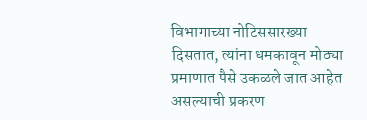विभागाच्या नोटिससारख्या दिसतात, त्यांना धमकावून मोठ्या प्रमाणात पैसे उकळले जात आहेत असल्याची प्रकरण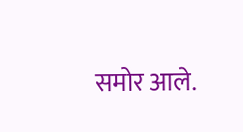समोर आले.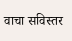वाचा सविस्तर